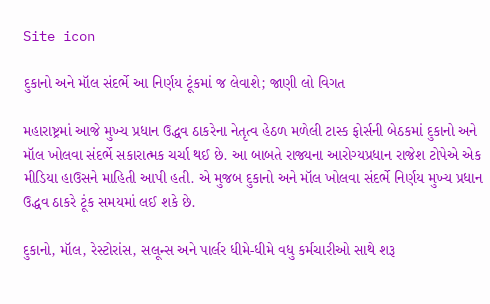Site icon

દુકાનો અને મૉલ સંદર્ભે આ નિર્ણય ટૂંકમાં જ લેવાશે; જાણી લો વિગત

મહારાષ્ટ્રમાં આજે મુખ્ય પ્રધાન ઉદ્ધવ ઠાકરેના નેતૃત્વ હેઠળ મળેલી ટાસ્ક ફોર્સની બેઠકમાં દુકાનો અને મૉલ ખોલવા સંદર્ભે સકારાત્મક ચર્ચા થઈ છે. આ બાબતે રાજ્યના આરોગ્યપ્રધાન રાજેશ ટોપેએ એક મીડિયા હાઉસને માહિતી આપી હતી. એ મુજબ દુકાનો અને મૉલ ખોલવા સંદર્ભે નિર્ણય મુખ્ય પ્રધાન ઉદ્ધવ ઠાકરે ટૂંક સમયમાં લઈ શકે છે.

દુકાનો, મૉલ, રેસ્ટોરાંસ, સલૂન્સ અને પાર્લર ધીમે-ધીમે વધુ કર્મચારીઓ સાથે શરૂ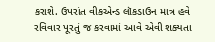કરાશે. ઉપરાંત વીકએન્ડ લૉકડાઉન માત્ર હવે રવિવાર પૂરતું જ કરવામાં આવે એવી શક્યતા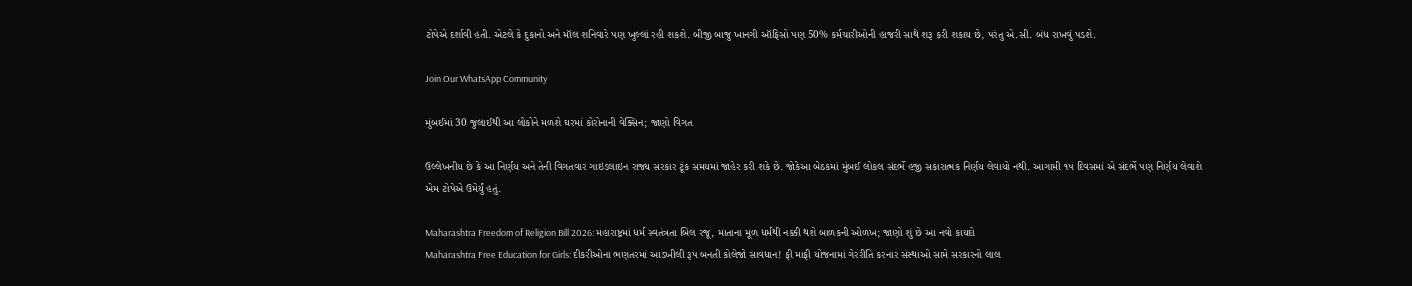ટોપેએ દર્શાવી હતી. એટલે કે દુકાનો અને મૉલ શનિવારે પણ ખુલ્લાં રહી શકશે. બીજી બાજુ ખાનગી ઑફિસો પણ 50% કર્મચારીઓની હાજરી સાથે શરૂ કરી શકાય છે, પરંતુ એ.સી. બંધ રાખવું પડશે.

Join Our WhatsApp Community

મુંબઈમાં 30 જુલાઈથી આ લોકોને મળશે ઘરમાં કોરોનાની વેક્સિન; જાણો વિગત

ઉલ્લેખનીય છે કે આ નિર્ણય અને તેની વિગતવાર ગાઇડલાઇન રાજ્ય સરકાર ટૂંક સમયમાં જાહેર કરી શકે છે. જોકેઆ બેઠકમાં મુંબઈ લોકલ સંદર્ભે હજી સકારાત્મક નિર્ણય લેવાયો નથી. આગામી ૧૫ દિવસમાં એ સંદર્ભે પણ નિર્ણય લેવાશે એમ ટોપેએ ઉમેર્યું હતું.

Maharashtra Freedom of Religion Bill 2026: મહારાષ્ટ્રમાં ધર્મ સ્વતંત્રતા બિલ રજૂ, માતાના મૂળ ધર્મથી નક્કી થશે બાળકની ઓળખ; જાણો શું છે આ નવો કાયદો
Maharashtra Free Education for Girls: દીકરીઓના ભણતરમાં આડખીલી રૂપ બનતી કોલેજો સાવધાન! ફી માફી યોજનામાં ગેરરીતિ કરનાર સંસ્થાઓ સામે સરકારનો લાલ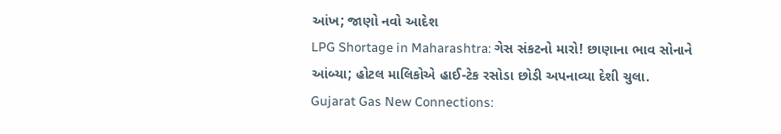આંખ; જાણો નવો આદેશ
LPG Shortage in Maharashtra: ગેસ સંકટનો મારો! છાણાના ભાવ સોનાને આંબ્યા; હોટલ માલિકોએ હાઈ-ટેક રસોડા છોડી અપનાવ્યા દેશી ચુલા.
Gujarat Gas New Connections: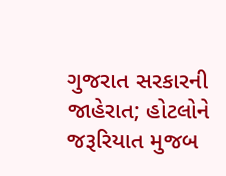ગુજરાત સરકારની જાહેરાત; હોટલોને જરૂરિયાત મુજબ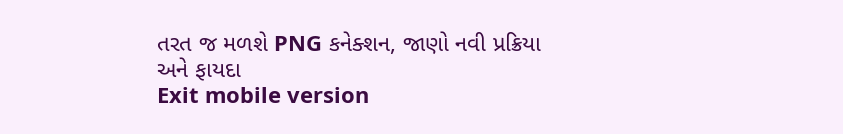તરત જ મળશે PNG કનેક્શન, જાણો નવી પ્રક્રિયા અને ફાયદા
Exit mobile version